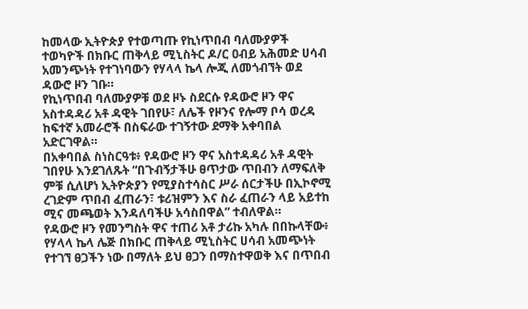ከመላው ኢትዮጵያ የተወጣጡ የኪነጥበብ ባለሙያዎች ተወካዮች በክቡር ጠቅላይ ሚኒስትር ዶ/ር ዐብይ አሕመድ ሀሳብ አመንጭነት የተገነባውን የሃላላ ኬላ ሎጂ ለመጎብኘት ወደ ዳውሮ ዞን ገቡ።
የኪነጥበብ ባለሙያዎቹ ወደ ዞኑ ስደርሱ የዳውሮ ዞን ዋና አስተዳዳሪ አቶ ዳዊት ገበየሁ፣ ለሌች የዞንና የሎማ ቦሳ ወረዳ ከፍተኛ አመራሮች በስፍራው ተገኝተው ደማቅ አቀባበል አድርገዋል።
በአቀባበል ስነስርዓቱ፥ የዳውሮ ዞን ዋና አስተዳዳሪ አቶ ዳዊት ገበየሁ እንደገለጹት “በጉብኝታችሁ ፀጥታው ጥበብን ለማፍለቅ ምቹ ሲለሆነ ኢትዮጵያን የሚያስተሳስር ሥራ ሰርታችሁ በኢኮኖሚ ረገድም ጥበብ ፈጠራን፣ ቱሪዝምን እና ስራ ፈጠራን ላይ አይተከ ሚና መጫወት እንዳለባችሁ አሳስበዋል” ተብለዋል።
የዳውሮ ዞን የመንግስት ዋና ተጠሪ አቶ ታሪኩ አካሉ በበኩላቸው፥ የሃላላ ኬላ ሌጅ በክቡር ጠቅላይ ሚኒስትር ሀሳብ አመጭነት የተገኘ ፀጋችን ነው በማለት ይህ ፀጋን በማስተዋወቅ እና በጥበብ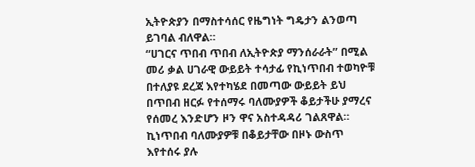ኢትዮጵያን በማስተሳሰር የዜግነት ግዴታን ልንወጣ ይገባል ብለዋል።
“ሀገርና ጥበብ ጥበብ ለኢትዮጵያ ማንሰራራት” በሚል መሪ ቃል ሀገራዊ ውይይት ተሳታፊ የኪነጥበብ ተወካዮቹ በተለያዩ ደረጃ እየተካሄደ በመጣው ውይይት ይህ በጥበብ ዘርፉ የተሰማሩ ባለሙያዎች ቆይታችሁ ያማረና የሰመረ እንድሆን ዞን ዋና አስተዳዳሪ ገልጸዋል።
ኪነጥበብ ባለሙያዎቹ በቆይታቸው በዞኑ ውስጥ እየተሰሩ ያሉ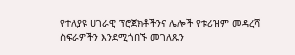የተለያዩ ሀገራዊ ፕሮጀክቶችንና ሌሎች የቱሪዝም መዳረሻ ስፍራዎችን እንደሚጎበኙ መገለጹን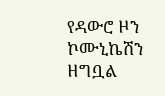የዳውሮ ዞን ኮሙኒኬሽን ዘግቧል